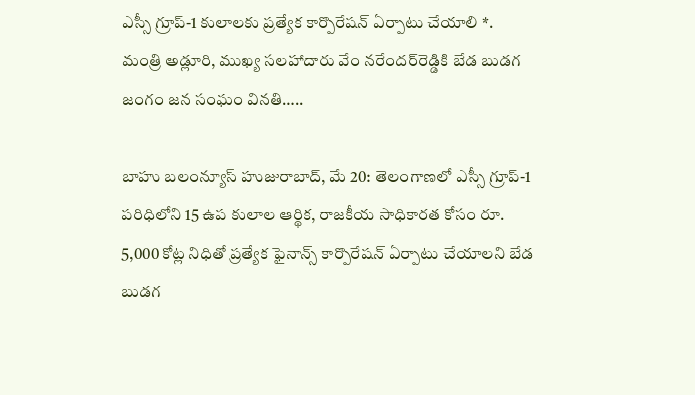ఎస్సీ గ్రూప్-1 కులాలకు ప్రత్యేక కార్పొరేషన్ ఏర్పాటు చేయాలి *. మంత్రి అడ్లూరి, ముఖ్య సలహాదారు వేం నరేందర్‌రెడ్డికి బేడ బుడగ జంగం జన సంఘం వినతి…..

బాహు బలంన్యూస్ హుజురాబాద్, మే 20: తెలంగాణలో ఎస్సీ గ్రూప్-1 పరిధిలోని 15 ఉప కులాల ఆర్థిక, రాజకీయ సాధికారత కోసం రూ. 5,000 కోట్ల నిధితో ప్రత్యేక ఫైనాన్స్ కార్పొరేషన్ ఏర్పాటు చేయాలని బేడ బుడగ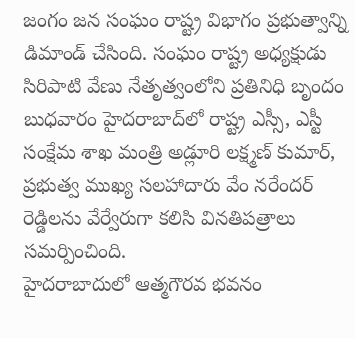జంగం జన సంఘం రాష్ట్ర విభాగం ప్రభుత్వాన్ని డిమాండ్ చేసింది. సంఘం రాష్ట్ర అధ్యక్షుడు సిరిపాటి వేణు నేతృత్వంలోని ప్రతినిధి బృందం బుధవారం హైదరాబాద్‌లో రాష్ట్ర ఎస్సీ, ఎస్టీ సంక్షేమ శాఖ మంత్రి అడ్లూరి లక్ష్మణ్ కుమార్, ప్రభుత్వ ముఖ్య సలహాదారు వేం నరేందర్ రెడ్డిలను వేర్వేరుగా కలిసి వినతిపత్రాలు సమర్పించింది.
హైదరాబాదులో ఆత్మగౌరవ భవనం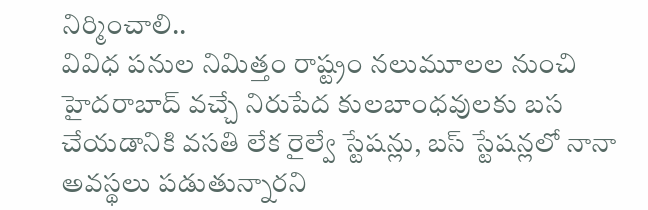నిర్మించాలి..
వివిధ పనుల నిమిత్తం రాష్ట్రం నలుమూలల నుంచి హైదరాబాద్ వచ్చే నిరుపేద కులబాంధవులకు బస చేయడానికి వసతి లేక రైల్వే స్టేషన్లు, బస్ స్టేషన్లలో నానా అవస్థలు పడుతున్నారని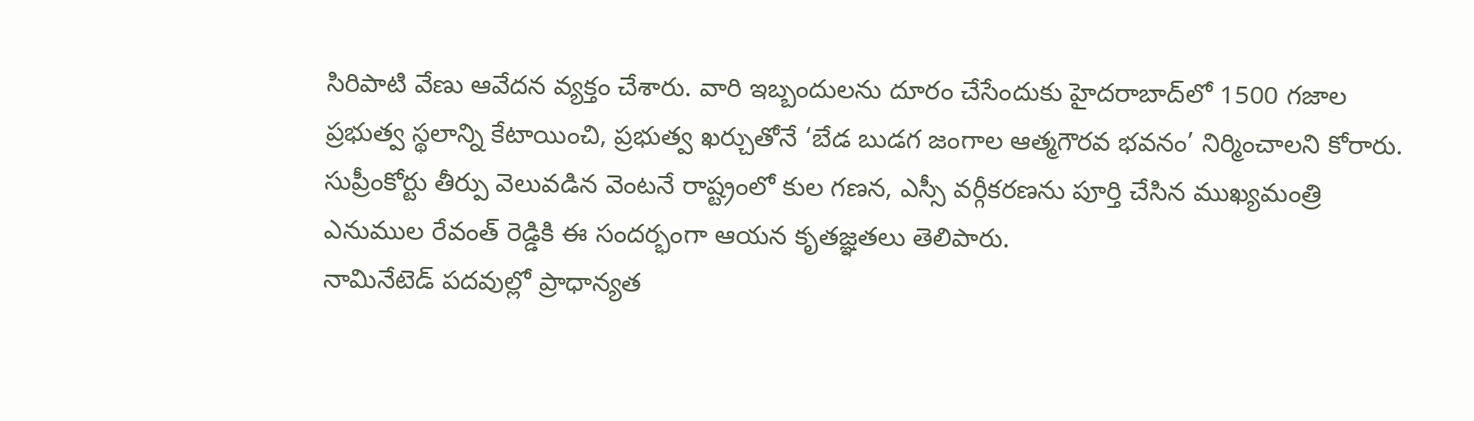సిరిపాటి వేణు ఆవేదన వ్యక్తం చేశారు. వారి ఇబ్బందులను దూరం చేసేందుకు హైదరాబాద్‌లో 1500 గజాల ప్రభుత్వ స్థలాన్ని కేటాయించి, ప్రభుత్వ ఖర్చుతోనే ‘బేడ బుడగ జంగాల ఆత్మగౌరవ భవనం’ నిర్మించాలని కోరారు. సుప్రీంకోర్టు తీర్పు వెలువడిన వెంటనే రాష్ట్రంలో కుల గణన, ఎస్సీ వర్గీకరణను పూర్తి చేసిన ముఖ్యమంత్రి ఎనుముల రేవంత్ రెడ్డికి ఈ సందర్భంగా ఆయన కృతజ్ఞతలు తెలిపారు.
నామినేటెడ్ పదవుల్లో ప్రాధాన్యత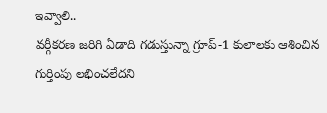ఇవ్వాలి..
వర్గీకరణ జరిగి ఏడాది గడుస్తున్నా గ్రూప్-1 కులాలకు ఆశించిన గుర్తింపు లభించలేదని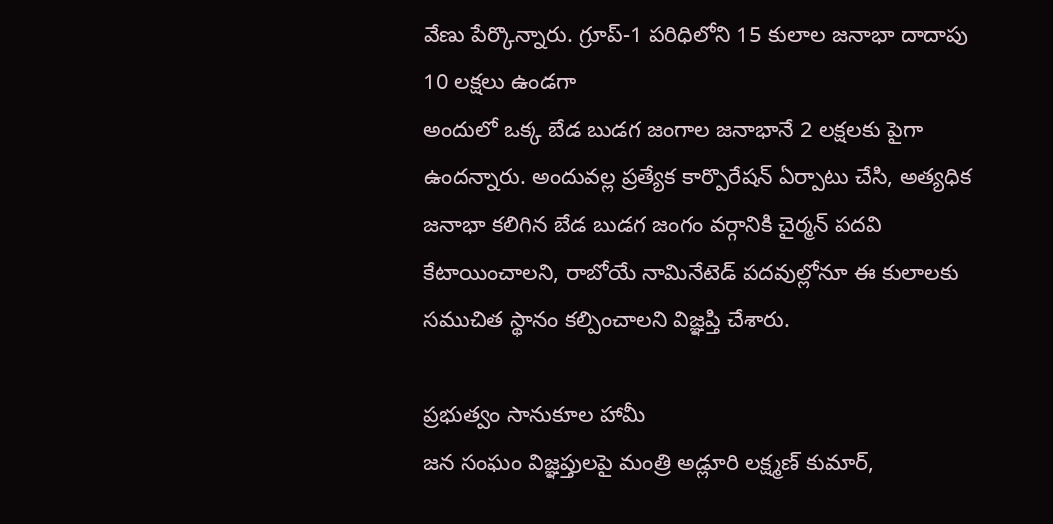వేణు పేర్కొన్నారు. గ్రూప్-1 పరిధిలోని 15 కులాల జనాభా దాదాపు 10 లక్షలు ఉండగా
అందులో ఒక్క బేడ బుడగ జంగాల జనాభానే 2 లక్షలకు పైగా ఉందన్నారు. అందువల్ల ప్రత్యేక కార్పొరేషన్ ఏర్పాటు చేసి, అత్యధిక జనాభా కలిగిన బేడ బుడగ జంగం వర్గానికి చైర్మన్ పదవి కేటాయించాలని, రాబోయే నామినేటెడ్ పదవుల్లోనూ ఈ కులాలకు సముచిత స్థానం కల్పించాలని విజ్ఞప్తి చేశారు.

ప్రభుత్వం సానుకూల హామీ
జన సంఘం విజ్ఞప్తులపై మంత్రి అడ్లూరి లక్ష్మణ్ కుమార్,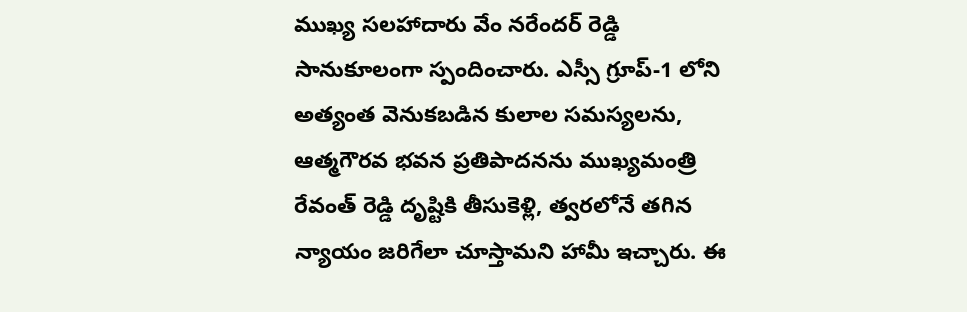ముఖ్య సలహాదారు వేం నరేందర్ రెడ్డి సానుకూలంగా స్పందించారు. ఎస్సీ గ్రూప్-1 లోని అత్యంత వెనుకబడిన కులాల సమస్యలను, ఆత్మగౌరవ భవన ప్రతిపాదనను ముఖ్యమంత్రి రేవంత్ రెడ్డి దృష్టికి తీసుకెళ్లి, త్వరలోనే తగిన న్యాయం జరిగేలా చూస్తామని హామీ ఇచ్చారు. ఈ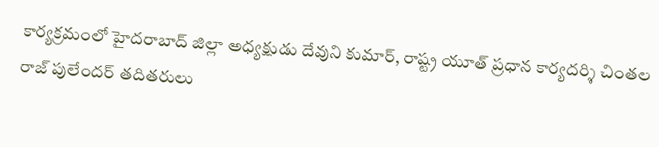కార్యక్రమంలో హైదరాబాద్ జిల్లా అధ్యక్షుడు దేవుని కుమార్, రాష్ట్ర యూత్ ప్రధాన కార్యదర్శి చింతల రాజ్ పులేందర్ తదితరులు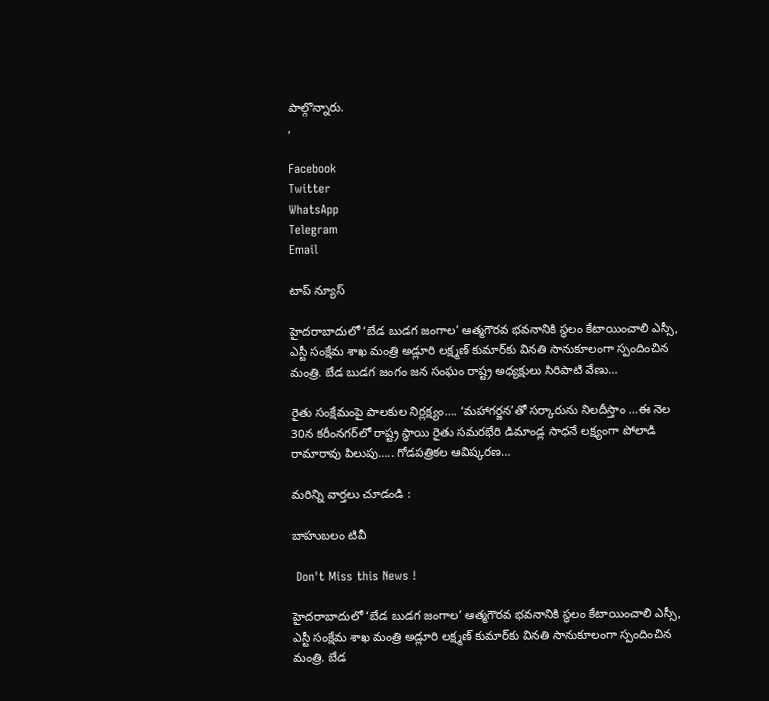పాల్గొన్నారు.
,

Facebook
Twitter
WhatsApp
Telegram
Email

టాప్ న్యూస్

హైదరాబాదులో ‘బేడ బుడగ జంగాల’ ఆత్మగౌరవ భవనానికి స్థలం కేటాయించాలి ఎస్సీ, ఎస్టీ సంక్షేమ శాఖ మంత్రి అడ్లూరి లక్ష్మణ్ కుమార్‌కు వినతి సానుకూలంగా స్పందించిన మంత్రి. బేడ బుడగ జంగం జన సంఘం రాష్ట్ర అధ్యక్షులు సిరిపాటి వేణు…

రైతు సంక్షేమంపై పాలకుల నిర్లక్ష్యం…. ‘మహాగర్జన’తో సర్కారును నిలదీస్తాం …ఈ నెల 30న కరీంనగర్‌లో రాష్ట్ర స్థాయి రైతు సమరభేరి డిమాండ్ల సాధనే లక్ష్యంగా పోలాడి రామారావు పిలుపు….. గోడపత్రికల ఆవిష్కరణ…

మరిన్ని వార్తలు చూడండి :

బాహుబలం టివీ

 Don't Miss this News !

హైదరాబాదులో ‘బేడ బుడగ జంగాల’ ఆత్మగౌరవ భవనానికి స్థలం కేటాయించాలి ఎస్సీ, ఎస్టీ సంక్షేమ శాఖ మంత్రి అడ్లూరి లక్ష్మణ్ కుమార్‌కు వినతి సానుకూలంగా స్పందించిన మంత్రి. బేడ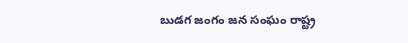బుడగ జంగం జన సంఘం రాష్ట్ర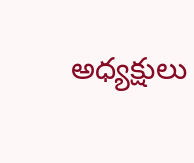అధ్యక్షులు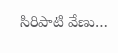సిరిపాటి వేణు…